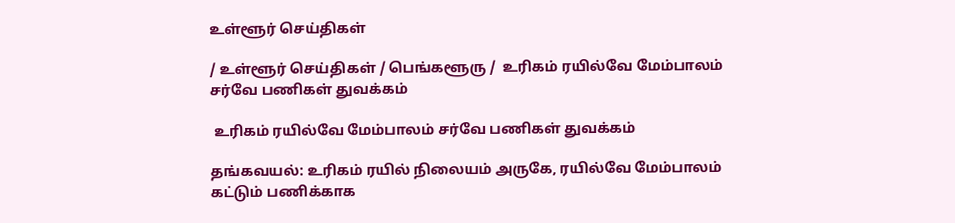உள்ளூர் செய்திகள்

/ உள்ளூர் செய்திகள் / பெங்களூரு /  உரிகம் ரயில்வே மேம்பாலம் சர்வே பணிகள் துவக்கம்

 உரிகம் ரயில்வே மேம்பாலம் சர்வே பணிகள் துவக்கம்

தங்கவயல்: உரிகம் ரயில் நிலையம் அருகே, ரயில்வே மேம்பாலம் கட்டும் பணிக்காக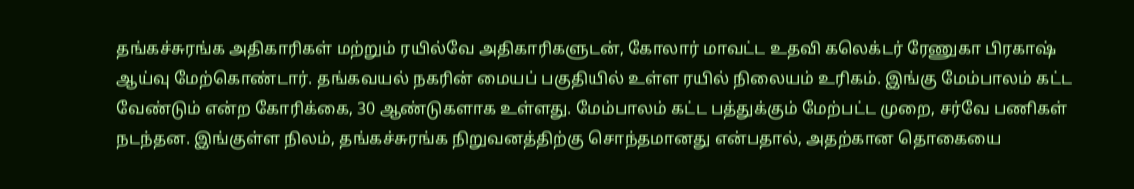தங்கச்சுரங்க அதிகாரிகள் மற்றும் ரயில்வே அதிகாரிகளுடன், கோலார் மாவட்ட உதவி கலெக்டர் ரேணுகா பிரகாஷ் ஆய்வு மேற்கொண்டார். தங்கவயல் நகரின் மையப் பகுதியில் உள்ள ரயில் நிலையம் உரிகம். இங்கு மேம்பாலம் கட்ட வேண்டும் என்ற கோரிக்கை, 30 ஆண்டுகளாக உள்ளது. மேம்பாலம் கட்ட பத்துக்கும் மேற்பட்ட முறை, சர்வே பணிகள் நடந்தன. இங்குள்ள நிலம், தங்கச்சுரங்க நிறுவனத்திற்கு சொந்தமானது என்பதால், அதற்கான தொகையை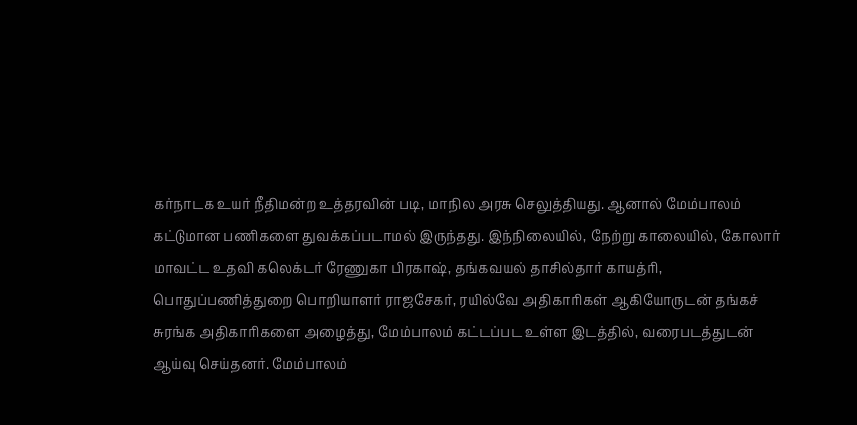கர்நாடக உயர் நீதிமன்ற உத்தரவின் படி, மாநில அரசு செலுத்தியது. ஆனால் மேம்பாலம் கட்டுமான பணிகளை துவக்கப்படாமல் இருந்தது. இந்நிலையில், நேற்று காலையில், கோலார் மாவட்ட உதவி கலெக்டர் ரேணுகா பிரகாஷ், தங்கவயல் தாசில்தார் காயத்ரி, பொதுப்பணித்துறை பொறியாளர் ராஜசேகர், ரயில்வே அதிகாரிகள் ஆகியோருடன் தங்கச் சுரங்க அதிகாரிகளை அழைத்து, மேம்பாலம் கட்டப்பட உள்ள இடத்தில், வரைபடத்துடன் ஆய்வு செய்தனர். மேம்பாலம்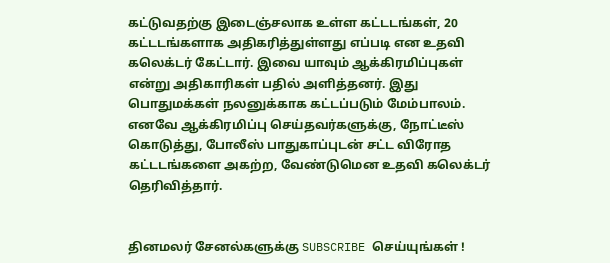கட்டுவதற்கு இடைஞ்சலாக உள்ள கட்டடங்கள், 20 கட்டடங்களாக அதிகரித்துள்ளது எப்படி என உதவி கலெக்டர் கேட்டார். இவை யாவும் ஆக்கிரமிப்புகள் என்று அதிகாரிகள் பதில் அளித்தனர். இது பொதுமக்கள் நலனுக்காக கட்டப்படும் மேம்பாலம். எனவே ஆக்கிரமிப்பு செய்தவர்களுக்கு, நோட்டீஸ் கொடுத்து, போலீஸ் பாதுகாப்புடன் சட்ட விரோத கட்டடங்களை அகற்ற, வேண்டுமென உதவி கலெக்டர் தெரிவித்தார்.


தினமலர் சேனல்களுக்கு SUBSCRIBE செய்யுங்கள் !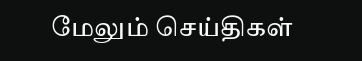மேலும் செய்திகள்